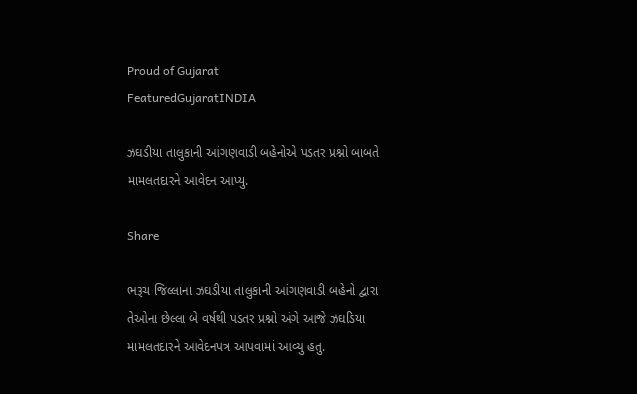Proud of Gujarat
FeaturedGujaratINDIA

ઝઘડીયા તાલુકાની આંગણવાડી બહેનોએ પડતર પ્રશ્નો બાબતે મામલતદારને આવેદન આપ્યુ.

Share

ભરૂચ જિલ્લાના ઝઘડીયા તાલુકાની આંગણવાડી બહેનો દ્વારા તેઓના છેલ્લા બે વર્ષથી પડતર પ્રશ્નો અંગે આજે ઝઘડિયા મામલતદારને આવેદનપત્ર આપવામાં આવ્યુ હતુ.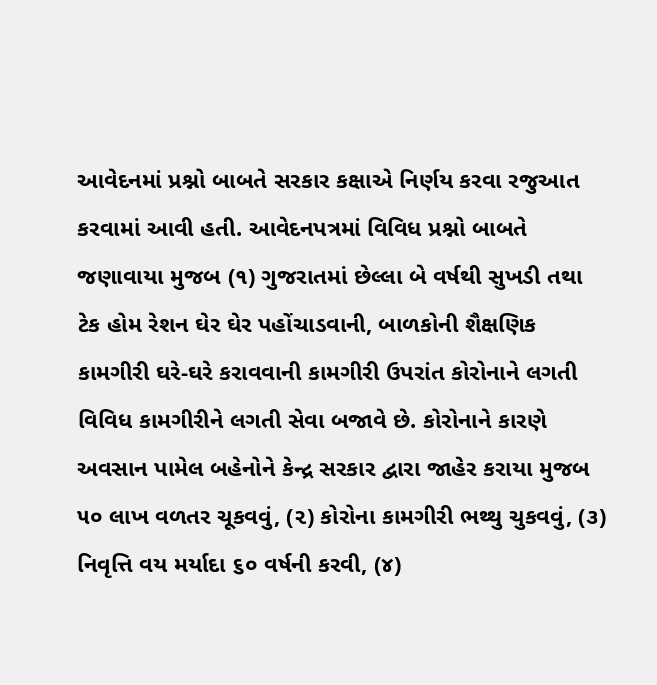આવેદનમાં પ્રશ્નો બાબતે સરકાર કક્ષાએ નિર્ણય કરવા રજુઆત કરવામાં આવી હતી. આવેદનપત્રમાં વિવિધ પ્રશ્નો બાબતે જણાવાયા મુજબ (૧) ગુજરાતમાં છેલ્લા બે વર્ષથી સુખડી તથા ટેક હોમ રેશન ઘેર ઘેર પહોંચાડવાની, બાળકોની શૈક્ષણિક કામગીરી ઘરે-ઘરે કરાવવાની કામગીરી ઉપરાંત કોરોનાને લગતી વિવિધ કામગીરીને લગતી સેવા બજાવે છે. કોરોનાને કારણે અવસાન પામેલ બહેનોને કેન્દ્ર સરકાર દ્વારા જાહેર કરાયા મુજબ ૫૦ લાખ વળતર ચૂકવવું, (૨) કોરોના કામગીરી ભથ્થુ ચુકવવું, (૩) નિવૃત્તિ વય મર્યાદા ૬૦ વર્ષની કરવી, (૪)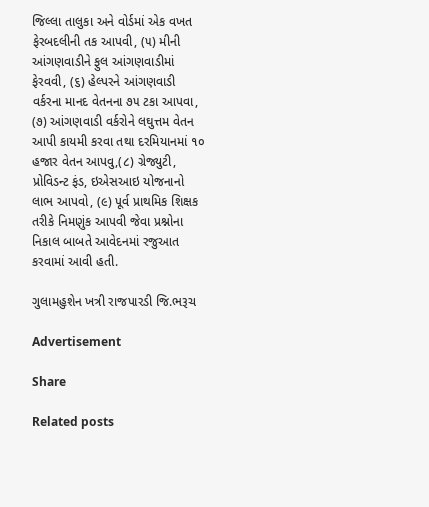જિલ્લા તાલુકા અને વોર્ડમાં એક વખત ફેરબદલીની તક આપવી, (૫) મીની આંગણવાડીને ફુલ આંગણવાડીમાં ફેરવવી, (૬) હેલ્પરને આંગણવાડી વર્કરના માનદ વેતનના ૭૫ ટકા આપવા, (૭) આંગણવાડી વર્કરોને લઘુત્તમ વેતન આપી કાયમી કરવા તથા દરમિયાનમાં ૧૦ હજાર વેતન આપવુ,(૮) ગ્રેજ્યુટી, પ્રોવિડન્ટ ફંડ, ઇએસઆઇ યોજનાનો લાભ આપવો, (૯) પૂર્વ પ્રાથમિક શિક્ષક તરીકે નિમણુંક આપવી જેવા પ્રશ્નોના નિકાલ બાબતે આવેદનમાં રજુઆત કરવામાં આવી હતી.

ગુલામહુશેન ખત્રી રાજપારડી જિ.ભરૂચ

Advertisement

Share

Related posts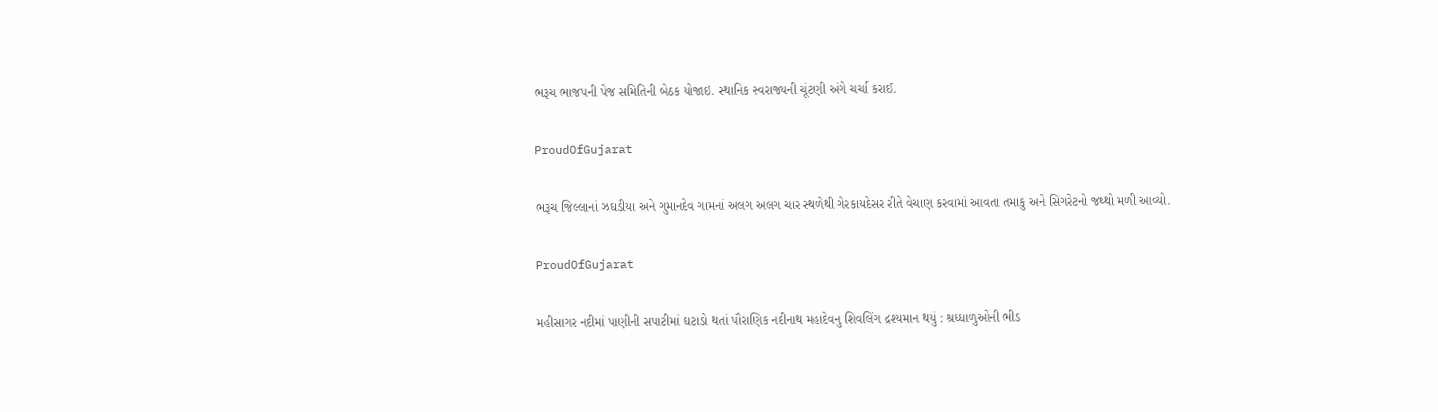ભરૂચ ભાજપની પેજ સમિતિની બેઠક યોજાઇ. સ્થાનિક સ્વરાજ્યની ચૂંટણી અંગે ચર્ચા કરાઈ.

ProudOfGujarat

ભરૂચ જિલ્લાનાં ઝઘડીયા અને ગુમાનદેવ ગામનાં અલગ અલગ ચાર સ્થળેથી ગેરકાયદેસર રીતે વેચાણ કરવામાં આવતા તમાકુ અને સિગરેટનો જથ્થો મળી આવ્યો.

ProudOfGujarat

મહીસાગર નદીમાં પાણીની સપાટીમાં ઘટાડો થતાં પૌરાણિક નદીનાથ મહાદેવનુ શિવલિંગ દ્રશ્યમાન થયું : શ્રધ્ધાળુઓની ભીડ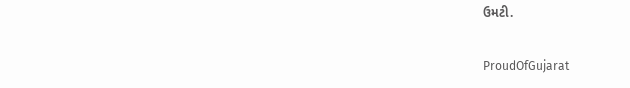ઉમટી.

ProudOfGujarat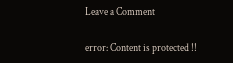Leave a Comment

error: Content is protected !!